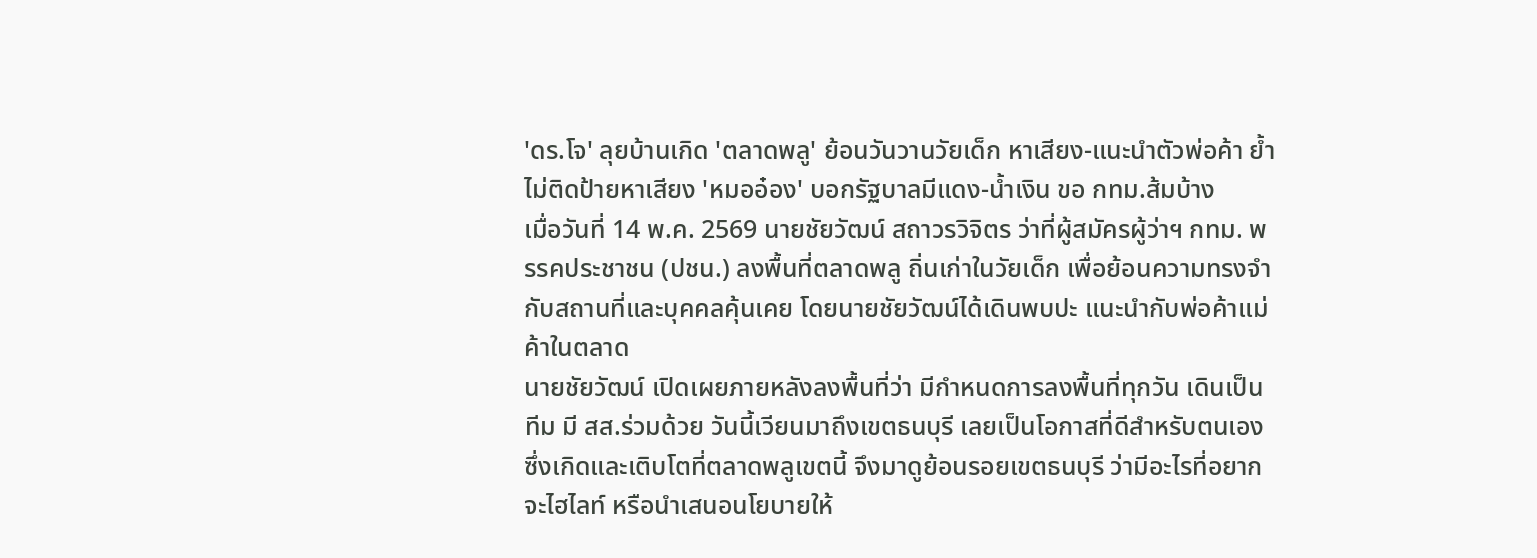'ดร.โจ' ลุยบ้านเกิด 'ตลาดพลู' ย้อนวันวานวัยเด็ก หาเสียง-แนะนำตัวพ่อค้า ย้ำไม่ติดป้ายหาเสียง 'หมออ๋อง' บอกรัฐบาลมีแดง-น้ำเงิน ขอ กทม.ส้มบ้าง
เมื่อวันที่ 14 พ.ค. 2569 นายชัยวัฒน์ สถาวรวิจิตร ว่าที่ผู้สมัครผู้ว่าฯ กทม. พรรคประชาชน (ปชน.) ลงพื้นที่ตลาดพลู ถิ่นเก่าในวัยเด็ก เพื่อย้อนความทรงจำกับสถานที่และบุคคลคุ้นเคย โดยนายชัยวัฒน์ได้เดินพบปะ แนะนำกับพ่อค้าแม่ค้าในตลาด
นายชัยวัฒน์ เปิดเผยภายหลังลงพื้นที่ว่า มีกําหนดการลงพื้นที่ทุกวัน เดินเป็นทีม มี สส.ร่วมด้วย วันนี้เวียนมาถึงเขตธนบุรี เลยเป็นโอกาสที่ดีสําหรับตนเอง ซึ่งเกิดและเติบโตที่ตลาดพลูเขตนี้ จึงมาดูย้อนรอยเขตธนบุรี ว่ามีอะไรที่อยากจะไฮไลท์ หรือนําเสนอนโยบายให้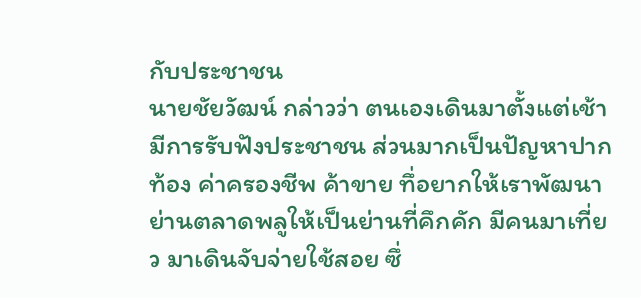กับประชาชน
นายชัยวัฒน์ กล่าวว่า ตนเองเดินมาตั้งแต่เช้า มีการรับฟังประชาชน ส่วนมากเป็นปัญหาปากท้อง ค่าครองชีพ ค้าขาย ทึ่อยากให้เราพัฒนาย่านตลาดพลูให้เป็นย่านที่คึกคัก มีคนมาเที่ยว มาเดินจับจ่ายใช้สอย ซึ่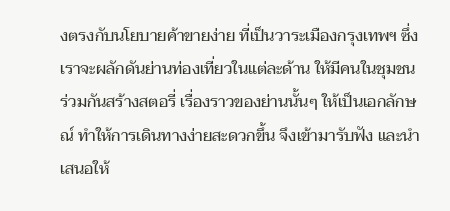งตรงกับนโยบายค้าขายง่าย ที่เป็นวาระเมืองกรุงเทพฯ ซึ่งเราจะผลักดันย่านท่องเที่ยวในแต่ละด้าน ให้มีคนในชุมชนร่วมกันสร้างสตอรี่ เรื่องราวของย่านนั้นๆ ให้เป็นเอกลักษณ์ ทําให้การเดินทางง่ายสะดวกขึ้น จึงเข้ามารับฟัง และนําเสนอให้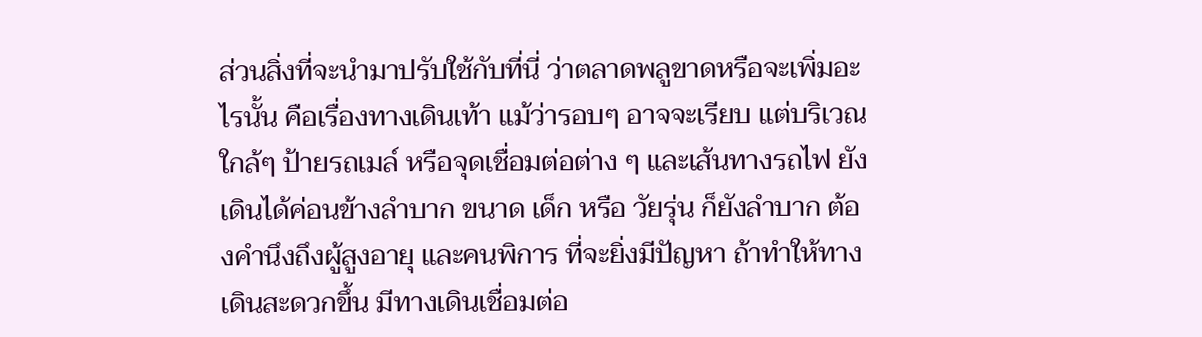ส่วนสิ่งที่จะนํามาปรับใช้กับที่นี่ ว่าตลาดพลูขาดหรือจะเพิ่มอะไรนั้น คือเรื่องทางเดินเท้า แม้ว่ารอบๆ อาจจะเรียบ แต่บริเวณใกล้ๆ ป้ายรถเมล์ หรือจุดเชื่อมต่อต่าง ๆ และเส้นทางรถไฟ ยังเดินได้ค่อนข้างลําบาก ขนาด เด็ก หรือ วัยรุ่น ก็ยังลําบาก ต้องคํานึงถึงผู้สูงอายุ และคนพิการ ที่จะยิ่งมีปัญหา ถ้าทําให้ทางเดินสะดวกขึ้น มีทางเดินเชื่อมต่อ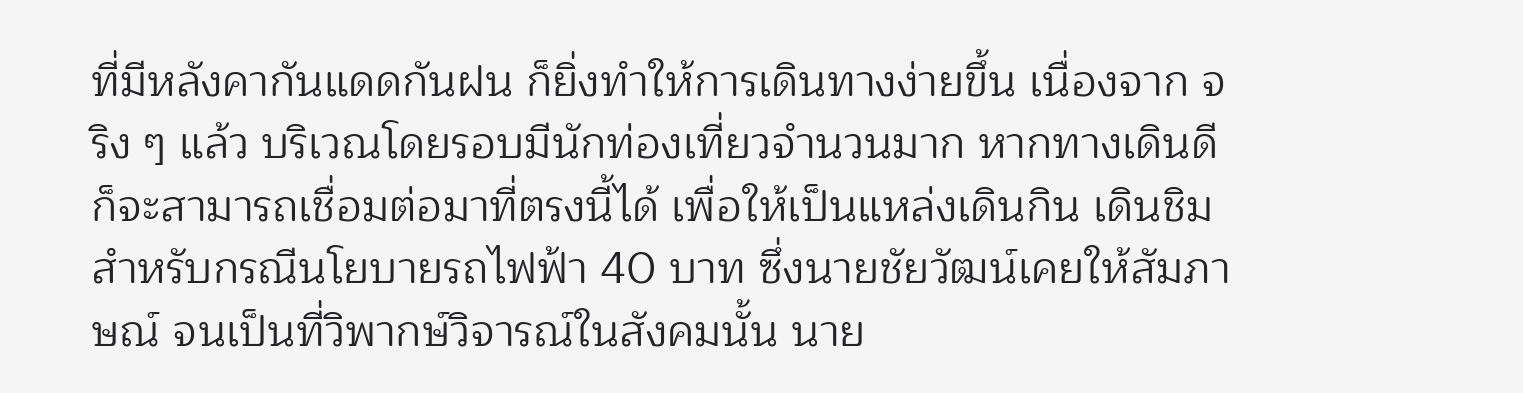ที่มีหลังคากันแดดกันฝน ก็ยิ่งทําให้การเดินทางง่ายขึ้น เนื่องจาก จริง ๆ แล้ว บริเวณโดยรอบมีนักท่องเที่ยวจํานวนมาก หากทางเดินดี ก็จะสามารถเชื่อมต่อมาที่ตรงนี้ได้ เพื่อให้เป็นแหล่งเดินกิน เดินชิม
สำหรับกรณีนโยบายรถไฟฟ้า 40 บาท ซึ่งนายชัยวัฒน์เคยให้สัมภาษณ์ จนเป็นที่วิพากษ์วิจารณ์ในสังคมนั้น นาย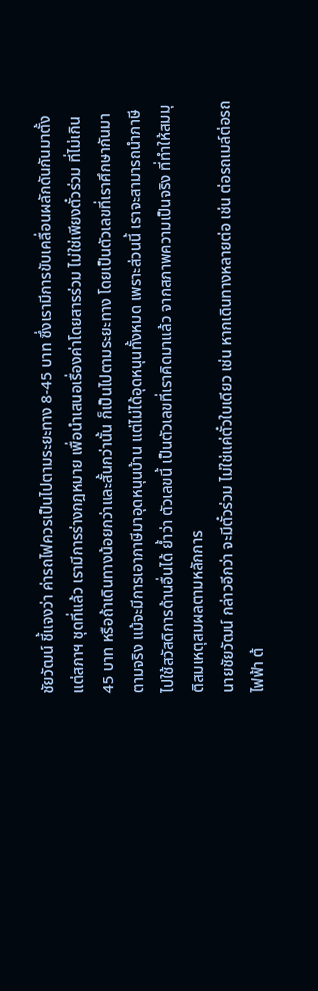ชัยวัฒน์ ชี้แจงว่า ค่ารถไฟควรเป็นไปตามระยะทาง 8-45 บาท ซึ่งเรามีการขับเคลื่อนผลักดันกันมาตั้งแต่สภาฯ ชุดที่แล้ว เรามีการร่างกฎหมาย เพื่อนำเสนอเรื่องค่าโดยสารร่วม ไม่ใช่เพียงตั๋วร่วม ที่ไม่เกิน 45 บาท หรือถ้าเดินทางน้อยกว่าและสั้นกว่านั้น ก็เป็นไปตามระยะทาง โดยเป็นตัวเลขที่เราศึกษากันมาตามจริง แม้จะมีการเอาภาษีมาอุดหนุนบ้าน แต่ไม่ได้อุดหนุนทั้งหมด เพราะส่วนนี้ เราจะสามารถนําภาษีไปใช้สวัสดิการด้านอื่นได้ ย้ำว่า ตัวเลขนี้ เป็นตัวเลขที่เราคิดมาแล้ว จากสภาพความเป็นจริง ที่ทําให้สมมุติสมเหตุสมผลตามหลักการ
นายชัยวัฒน์ กล่าวอีกว่า จะมีตั๋วร่วม ไม่ใช่แค่ตั๋วใบเดียว เช่น หากเดินทางหลายต่อ เช่น ต่อรถเมล์ต่อรถไฟฟ้า ต้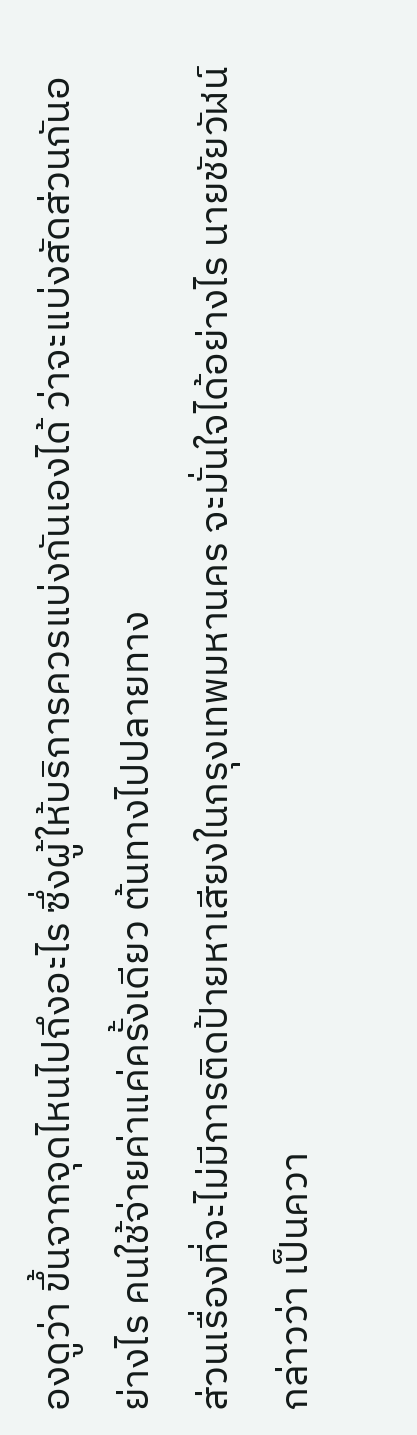องดูว่า ขึ้นจากจุดไหนไปถึงอะไร ซึ่งผู้ให้บริการควรแบ่งกันเองได้ ว่าจะแบ่งสัดส่วนกันอย่างไร คนใช้จ่ายค่าแค่ครั้งเดียว ต้นทางไปปลายทาง
ส่วนเรื่องที่จะไม่มีการติดป้ายหาเสียงในกรุงเทพมหานคร จะมั่นใจได้อย่างไร นายชัยวัฬน์ กล่าวว่า เป็นควา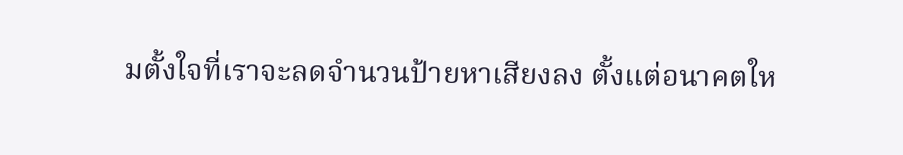มตั้งใจที่เราจะลดจํานวนป้ายหาเสียงลง ตั้งแต่อนาคตให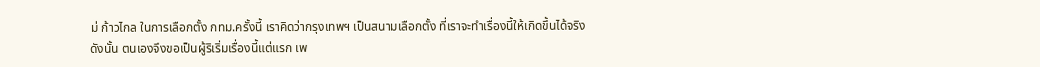ม่ ก้าวไกล ในการเลือกตั้ง กทม.ครั้งนี้ เราคิดว่ากรุงเทพฯ เป็นสนามเลือกตั้ง ที่เราจะทําเรื่องนี้ให้เกิดขึ้นได้จริง
ดังนั้น ตนเองจึงขอเป็นผู้ริเริ่มเรื่องนี้แต่แรก เพ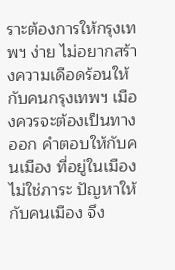ราะต้องการให้กรุงเทพฯ ง่าย ไม่อยากสร้างความเดือดร้อนให้กับคนกรุงเทพฯ เมืองควรจะต้องเป็นทางออก คําตอบให้กับคนเมือง ที่อยู่ในเมือง ไม่ใช่ภาระ ปัญหาให้กับคนเมือง จึง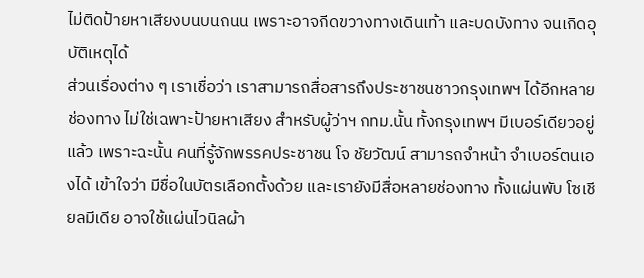ไม่ติดป้ายหาเสียงบนบนถนน เพราะอาจกีดขวางทางเดินเท้า และบดบังทาง จนเกิดอุบัติเหตุได้
ส่วนเรื่องต่าง ๆ เราเชื่อว่า เราสามารถสื่อสารถึงประชาชนชาวกรุงเทพฯ ได้อีกหลายช่องทาง ไม่ใช่เฉพาะป้ายหาเสียง สําหรับผู้ว่าฯ กทม.นั้น ทั้งกรุงเทพฯ มีเบอร์เดียวอยู่แล้ว เพราะฉะนั้น คนที่รู้จักพรรคประชาชน โจ ชัยวัฒน์ สามารถจําหน้า จําเบอร์ตนเองได้ เข้าใจว่า มีชื่อในบัตรเลือกตั้งด้วย และเรายังมีสื่อหลายช่องทาง ทั้งแผ่นพับ โซเชียลมีเดีย อาจใช้แผ่นไวนิลผ้า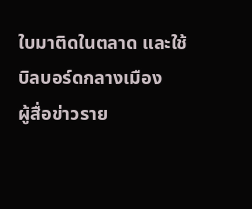ใบมาติดในตลาด และใช้บิลบอร์ดกลางเมือง
ผู้สื่อข่าวราย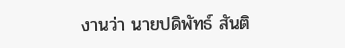งานว่า นายปดิพัทธ์ สันติ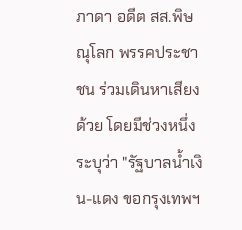ภาดา อดีต สส.พิษณุโลก พรรคประชาชน ร่วมเดินหาเสียงด้วย โดยมีช่วงหนึ่ง ระบุว่า "รัฐบาลน้ำเงิน-แดง ขอกรุงเทพฯ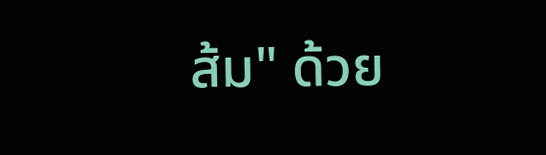ส้ม" ด้วย